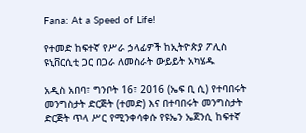Fana: At a Speed of Life!

የተመድ ከፍተኛ የሥራ ኃላፊዎች ከኢትዮጵያ ፖሊስ ዩኒቨርሲቲ ጋር በጋራ ለመስራት ውይይት አካሄዱ

አዲስ አበባ፣ ግንቦት 16፣ 2016 (ኤፍ ቢ ሲ) የተባበሩት መንግስታት ድርጅት (ተመድ) እና በተባበሩት መንግስታት ድርጅት ጥላ ሥር የሚንቀሳቀሱ የዩኤን ኤጀንሲ ከፍተኛ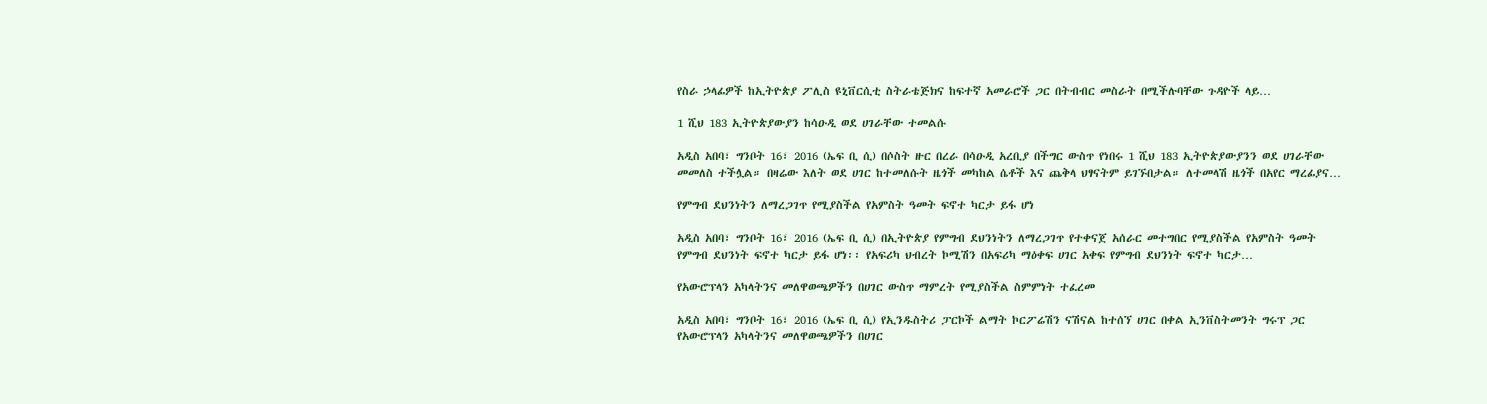የስራ ኃላፊዎች ከኢትዮጵያ ፖሊስ ዩኒቨርሲቲ ስትራቴጅክና ከፍተኛ አመራሮች ጋር በትብብር መስራት በሚችሉባቸው ጉዳዮች ላይ…

1 ሺህ 183 ኢትዮጵያውያን ከሳዑዲ ወደ ሀገራቸው ተመልሱ

አዲስ አበባ፣ ግንቦት 16፣ 2016 (ኤፍ ቢ ሲ) በሶስት ዙር በረራ በሳዑዲ አረቢያ በችግር ውስጥ የነበሩ 1 ሺህ 183 ኢትዮጵያውያንን ወደ ሀገራቸው መመለስ ተችሏል። በዛሬው እለት ወደ ሀገር ከተመለሱት ዜጎች መካከል ሴቶች እና ጨቅላ ህፃናትም ይገኙበታል። ለተመላሽ ዜጎች በአየር ማረፊያና…

የምግብ ደህንነትን ለማረጋገጥ የሚያስችል የአምስት ዓመት ፍኖተ ካርታ ይፋ ሆነ

አዲስ አበባ፣ ግንቦት 16፣ 2016 (ኤፍ ቢ ሲ) በኢትዮጵያ የምግብ ደህንነትን ለማረጋገጥ የተቀናጀ አሰራር መተግበር የሚያስችል የአምስት ዓመት የምግብ ደህንነት ፍኖተ ካርታ ይፋ ሆነ፡፡ የአፍሪካ ህብረት ኮሚሽን በአፍሪካ ማዕቀፍ ሀገር አቀፍ የምግብ ደህንነት ፍኖተ ካርታ…

የአውሮፕላን አካላትንና መለዋወጫዎችን በሀገር ውስጥ ማምረት የሚያስችል ስምምነት ተፈረመ

አዲስ አበባ፣ ግንቦት 16፣ 2016 (ኤፍ ቢ ሲ) የኢንዱስትሪ ፓርኮች ልማት ኮርፖሬሽን ናሽናል ከተሰኘ ሀገር በቀል ኢንቨስትመንት ግሩፕ ጋር የአውሮፕላን አካላትንና መለዋወጫዎችን በሀገር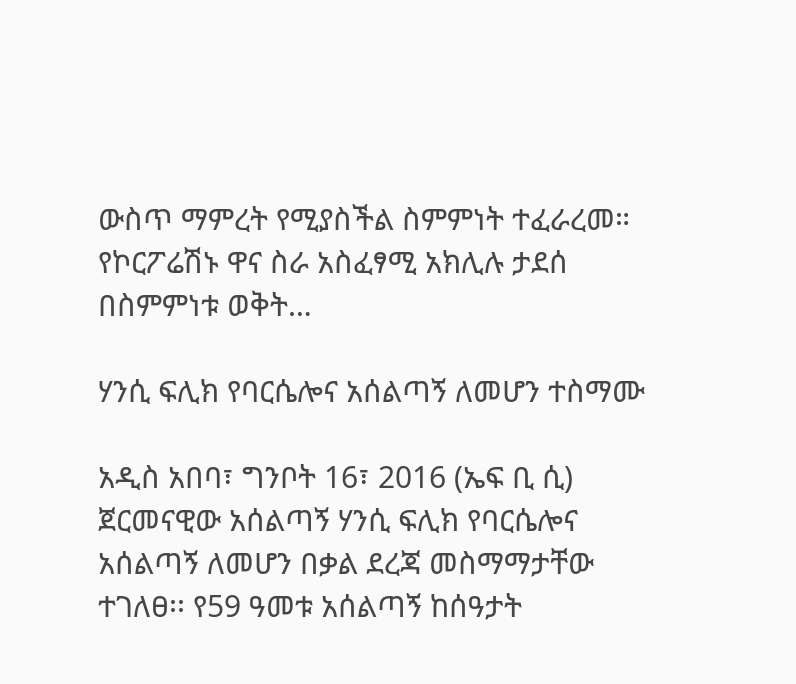ውስጥ ማምረት የሚያስችል ስምምነት ተፈራረመ። የኮርፖሬሽኑ ዋና ስራ አስፈፃሚ አክሊሉ ታደሰ በስምምነቱ ወቅት…

ሃንሲ ፍሊክ የባርሴሎና አሰልጣኝ ለመሆን ተስማሙ

አዲስ አበባ፣ ግንቦት 16፣ 2016 (ኤፍ ቢ ሲ) ጀርመናዊው አሰልጣኝ ሃንሲ ፍሊክ የባርሴሎና አሰልጣኝ ለመሆን በቃል ደረጃ መስማማታቸው ተገለፀ፡፡ የ59 ዓመቱ አሰልጣኝ ከሰዓታት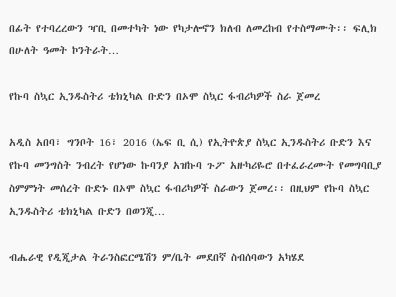በፊት የተባረረውን ዣቢ በመተካት ነው የካታሎኖን ክለብ ለመረከብ የተስማሙት፡፡ ፍሊክ በሁለት ዓመት ኮንትራት…

የኩባ ስኳር ኢንዱስትሪ ቴክኒካል ቡድን በኦሞ ስኳር ፋብሪካዎች ስራ ጀመረ

አዲስ አበባ፣ ግንቦት 16፣ 2016 (ኤፍ ቢ ሲ) የኢትዮጵያ ስኳር ኢንዱስትሪ ቡድን እና የኩባ መንግስት ንብረት የሆነው ኩባንያ አዝኩባ ጉፖ አዙካሪዬሮ በተፈራረሙት የመግባቢያ ስምምነት መሰረት ቡድኑ በኦሞ ስኳር ፋብሪካዎች ስራውን ጀመረ፡፡ በዚህም የኩባ ስኳር ኢንዱስትሪ ቴክኒካል ቡድን በወንጂ…

ብሔራዊ የዲጂታል ትራንስፎርሜሽን ም/ቤት መደበኛ ስብሰባውን አካሄደ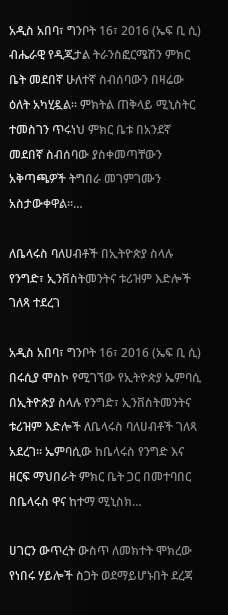አዲስ አበባ፣ ግንቦት 16፣ 2016 (ኤፍ ቢ ሲ) ብሔራዊ የዲጂታል ትራንስፎርሜሽን ምክር ቤት መደበኛ ሁለተኛ ስብሰባውን በዛሬው ዕለት አካሂዷል፡፡ ምክትል ጠቅላይ ሚኒስትር ተመስገን ጥሩነህ ምክር ቤቱ በአንደኛ መደበኛ ስብሰባው ያስቀመጣቸውን አቅጣጫዎች ትግበራ መገምገሙን አስታውቀዋል፡፡…

ለቤላሩስ ባለሀብቶች በኢትዮጵያ ስላሉ የንግድ፣ ኢንቨስትመንትና ቱሪዝም እድሎች ገለጻ ተደረገ

አዲስ አበባ፣ ግንቦት 16፣ 2016 (ኤፍ ቢ ሲ) በሩሲያ ሞስኮ የሚገኘው የኢትዮጵያ ኤምባሲ በኢትዮጵያ ስላሉ የንግድ፣ ኢንቨስትመንትና ቱሪዝም እድሎች ለቤላሩስ ባለሀብቶች ገለጻ አደረገ፡፡ ኤምባሲው ከቤላሩስ የንግድ እና ዘርፍ ማህበራት ምክር ቤት ጋር በመተባበር በቤላሩስ ዋና ከተማ ሚኒስክ…

ሀገርን ውጥረት ውስጥ ለመክተት ሞክረው የነበሩ ሃይሎች ስጋት ወደማይሆኑበት ደረጃ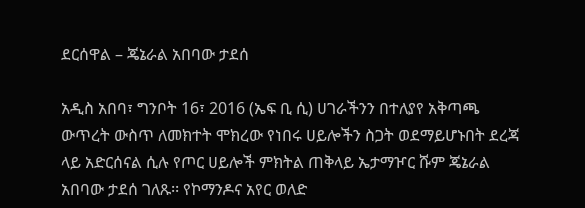ደርሰዋል – ጄኔራል አበባው ታደሰ

አዲስ አበባ፣ ግንቦት 16፣ 2016 (ኤፍ ቢ ሲ) ሀገራችንን በተለያየ አቅጣጫ ውጥረት ውስጥ ለመክተት ሞክረው የነበሩ ሀይሎችን ስጋት ወደማይሆኑበት ደረጃ ላይ አድርሰናል ሲሉ የጦር ሀይሎች ምክትል ጠቅላይ ኤታማዦር ሹም ጄኔራል አበባው ታደሰ ገለጹ፡፡ የኮማንዶና አየር ወለድ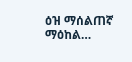ዕዝ ማሰልጠኛ ማዕከል…